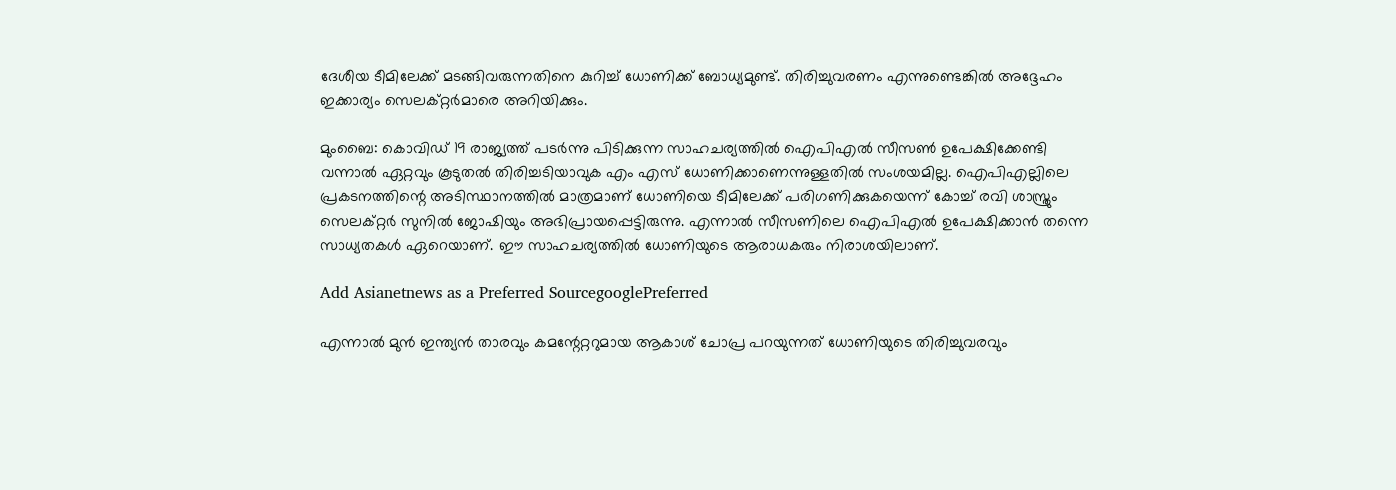ദേശീയ ടീമിലേക്ക് മടങ്ങിവരുന്നതിനെ കുറിച്ച് ധോണിക്ക് ബോധ്യമുണ്ട്. തിരിച്ചുവരണം എന്നുണ്ടെങ്കില്‍ അദ്ദേഹം ഇക്കാര്യം സെലക്റ്റര്‍മാരെ അറിയിക്കും.

മുംബൈ: കൊവിഡ് 19 രാജ്യത്ത് പടര്‍ന്നു പിടിക്കുന്ന സാഹചര്യത്തില്‍ ഐപിഎല്‍ സീസണ്‍ ഉപേക്ഷിക്കേണ്ടി വന്നാല്‍ ഏറ്റവും കൂടുതല്‍ തിരിച്ചടിയാവുക എം എസ് ധോണിക്കാണെന്നുള്ളതില്‍ സംശയമില്ല. ഐപിഎല്ലിലെ പ്രകടനത്തിന്റെ അടിസ്ഥാനത്തില്‍ മാത്രമാണ് ധോണിയെ ടീമിലേക്ക് പരിഗണിക്കുകയെന്ന് കോച്ച് രവി ശാസ്ത്രും സെലക്റ്റര്‍ സുനില്‍ ജോഷിയും അഭിപ്രായപ്പെട്ടിരുന്നു. എന്നാല്‍ സീസണിലെ ഐപിഎല്‍ ഉപേക്ഷിക്കാന്‍ തന്നെ സാധ്യതകള്‍ ഏറെയാണ്. ഈ സാഹചര്യത്തില്‍ ധോണിയുടെ ആരാധകരും നിരാശയിലാണ്.

Add Asianetnews as a Preferred SourcegooglePreferred

എന്നാല്‍ മുന്‍ ഇന്ത്യന്‍ താരവും കമന്റേറ്ററുമായ ആകാശ് ചോപ്ര പറയുന്നത് ധോണിയുടെ തിരിച്ചുവരവും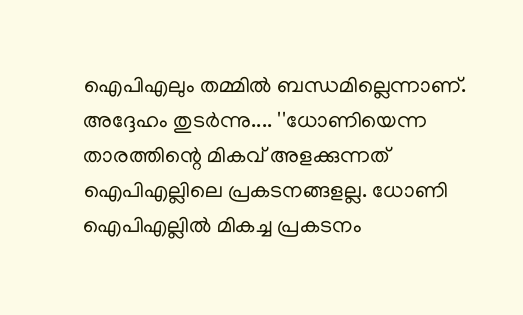ഐപിഎലും തമ്മില്‍ ബന്ധമില്ലെന്നാണ്. അദ്ദേഹം തുടര്‍ന്നു.... ''ധോണിയെന്ന താരത്തിന്റെ മികവ് അളക്കുന്നത് ഐപിഎല്ലിലെ പ്രകടനങ്ങളല്ല. ധോണി ഐപിഎല്ലില്‍ മികച്ച പ്രകടനം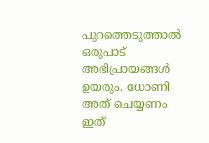പുറത്തെടുത്താല്‍ ഒരുപാട് അഭിപ്രായങ്ങള്‍ ഉയരും. ധോണി അത് ചെയ്യണം ഇത്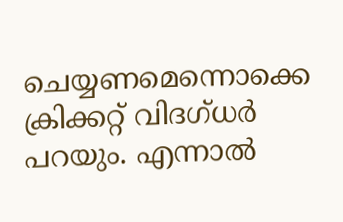ചെയ്യണമെന്നൊക്കെ ക്രിക്കറ്റ് വിദഗ്ധര്‍ പറയും. എന്നാല്‍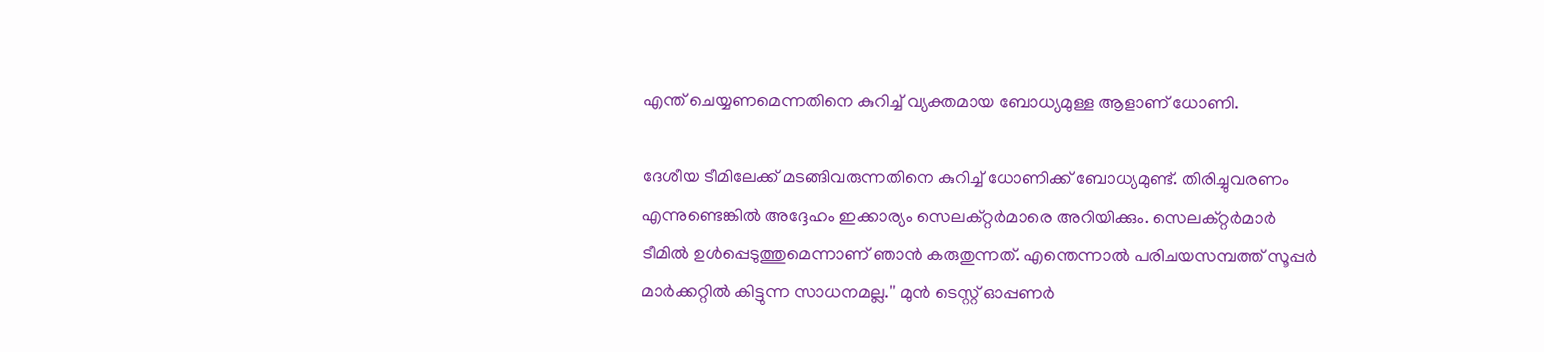എന്ത് ചെയ്യണമെന്നതിനെ കുറിച്ച് വ്യക്തമായ ബോധ്യമുള്ള ആളാണ് ധോണി.

ദേശീയ ടീമിലേക്ക് മടങ്ങിവരുന്നതിനെ കുറിച്ച് ധോണിക്ക് ബോധ്യമുണ്ട്. തിരിച്ചുവരണം എന്നുണ്ടെങ്കില്‍ അദ്ദേഹം ഇക്കാര്യം സെലക്റ്റര്‍മാരെ അറിയിക്കും. സെലക്റ്റര്‍മാര്‍ ടീമില്‍ ഉള്‍പ്പെടുത്തുമെന്നാണ് ഞാന്‍ കരുതുന്നത്. എന്തെന്നാല്‍ പരിചയസമ്പത്ത് സൂപ്പര്‍ മാര്‍ക്കറ്റില്‍ കിട്ടുന്ന സാധനമല്ല.'' മുന്‍ ടെസ്റ്റ് ഓപ്പണര്‍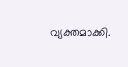വ്യക്തമാക്കി.